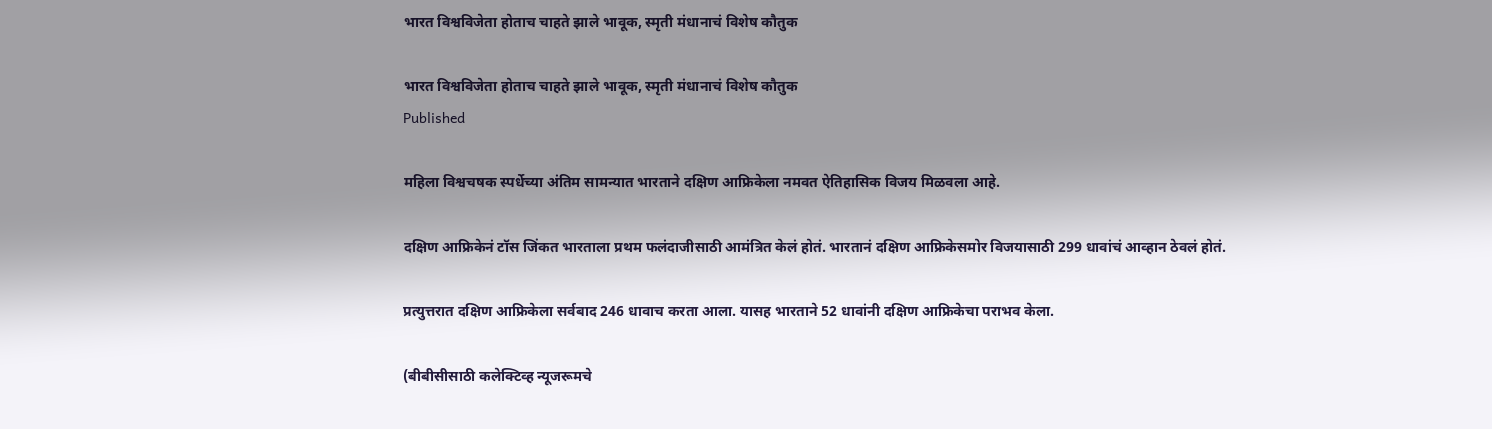भारत विश्वविजेता होताच चाहते झाले भावूक, स्मृती मंधानाचं विशेष कौतुक

भारत विश्वविजेता होताच चाहते झाले भावूक, स्मृती मंधानाचं विशेष कौतुक
Published

महिला विश्वचषक स्पर्धेच्या अंतिम सामन्यात भारताने दक्षिण आफ्रिकेला नमवत ऐतिहासिक विजय मिळवला आहे.

दक्षिण आफ्रिकेनं टॉस जिंकत भारताला प्रथम फलंदाजीसाठी आमंत्रित केलं होतं. भारतानं दक्षिण आफ्रिकेसमोर विजयासाठी 299 धावांचं आव्हान ठेवलं होतं.

प्रत्युत्तरात दक्षिण आफ्रिकेला सर्वबाद 246 धावाच करता आला. यासह भारताने 52 धावांनी दक्षिण आफ्रिकेचा पराभव केला.

(बीबीसीसाठी कलेक्टिव्ह न्यूजरूमचे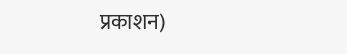प्रकाशन)